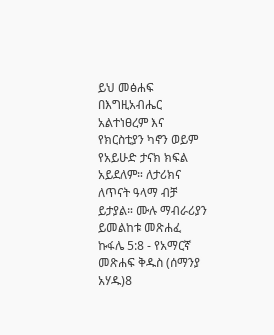ይህ መፅሐፍ በእግዚአብሔር አልተነፀረም እና የክርስቲያን ካኖን ወይም የአይሁድ ታናክ ክፍል አይደለም። ለታሪክና ለጥናት ዓላማ ብቻ ይታያል። ሙሉ ማብራሪያን ይመልከቱ መጽሐፈ ኩፋሌ 5:8 - የአማርኛ መጽሐፍ ቅዱስ (ሰማንያ አሃዱ)8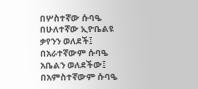በሦስተኛው ሱባዔ በሁለተኛው ኢዮቤልዩ ቃየንን ወለደች፤ በአራተኛውም ሱባዔ አቤልን ወለደችው፤ በአምስተኛውም ሱባዔ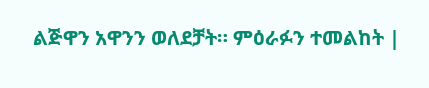ልጅዋን አዋንን ወለደቻት። ምዕራፉን ተመልከት |